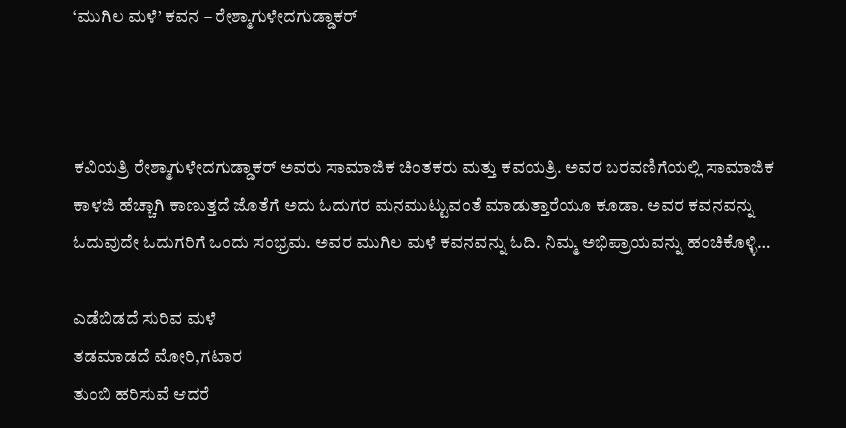‘ಮುಗಿಲ ಮಳೆ’ ಕವನ – ರೇಶ್ಮಾಗುಳೇದಗುಡ್ಡಾಕರ್



ಕವಿಯತ್ರಿ ರೇಶ್ಮಾಗುಳೇದಗುಡ್ಡಾಕರ್ ಅವರು ಸಾಮಾಜಿಕ ಚಿಂತಕರು ಮತ್ತು ಕವಯತ್ರಿ. ಅವರ ಬರವಣಿಗೆಯಲ್ಲಿ ಸಾಮಾಜಿಕ ಕಾಳಜಿ ಹೆಚ್ಚಾಗಿ ಕಾಣುತ್ತದೆ ಜೊತೆಗೆ ಅದು ಓದುಗರ ಮನಮುಟ್ಟುವಂತೆ ಮಾಡುತ್ತಾರೆಯೂ ಕೂಡಾ. ಅವರ ಕವನವನ್ನು ಓದುವುದೇ ಓದುಗರಿಗೆ ಒಂದು ಸಂಭ್ರಮ. ಅವರ ಮುಗಿಲ ಮಳೆ ಕವನವನ್ನು ಓದಿ. ನಿಮ್ಮ ಅಭಿಪ್ರಾಯವನ್ನು ಹಂಚಿಕೊಳ್ಳಿ…

ಎಡೆಬಿಡದೆ ಸುರಿವ ಮಳೆ
ತಡಮಾಡದೆ ಮೋರಿ,ಗಟಾರ
ತುಂಬಿ ಹರಿಸುವೆ ಆದರೆ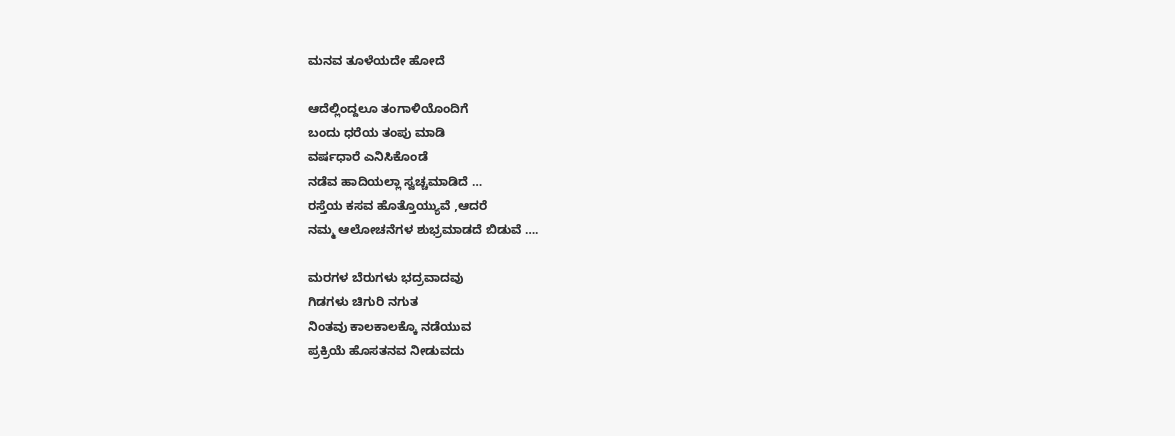ಮನವ ತೂಳೆಯದೇ ಹೋದೆ

ಆದೆಲ್ಲಿಂದ್ದಲೂ ತಂಗಾಳಿಯೊಂದಿಗೆ
ಬಂದು ಧರೆಯ ತಂಪು ಮಾಡಿ
ವರ್ಷಧಾರೆ ಎನಿಸಿಕೊಂಡೆ
ನಡೆವ ಹಾದಿಯಲ್ಲಾ ಸ್ವಚ್ಚಮಾಡಿದೆ …
ರಸ್ತೆಯ ಕಸವ ಹೊತ್ತೊಯ್ಯುವೆ ,ಆದರೆ
ನಮ್ಮ ಆಲೋಚನೆಗಳ ಶುಭ್ರಮಾಡದೆ ಬಿಡುವೆ ….

ಮರಗಳ ಬೆರುಗಳು ಭದ್ರವಾದವು
ಗಿಡಗಳು ಚಿಗುರಿ ನಗುತ
ನಿಂತವು ಕಾಲಕಾಲಕ್ಕೊ ನಡೆಯುವ
ಪ್ರಕ್ರಿಯೆ ಹೊಸತನವ ನೀಡುವದು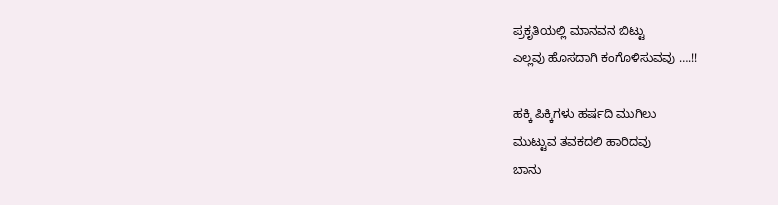ಪ್ರಕೃತಿಯಲ್ಲಿ ಮಾನವನ ಬಿಟ್ಟು
ಎಲ್ಲವು ಹೊಸದಾಗಿ ಕಂಗೊಳಿಸುವವು ….!!

ಹಕ್ಕಿ ಪಿಕ್ಕಿಗಳು ಹರ್ಷದಿ ಮುಗಿಲು
ಮುಟ್ಟುವ ತವಕದಲಿ ಹಾರಿದವು
ಬಾನು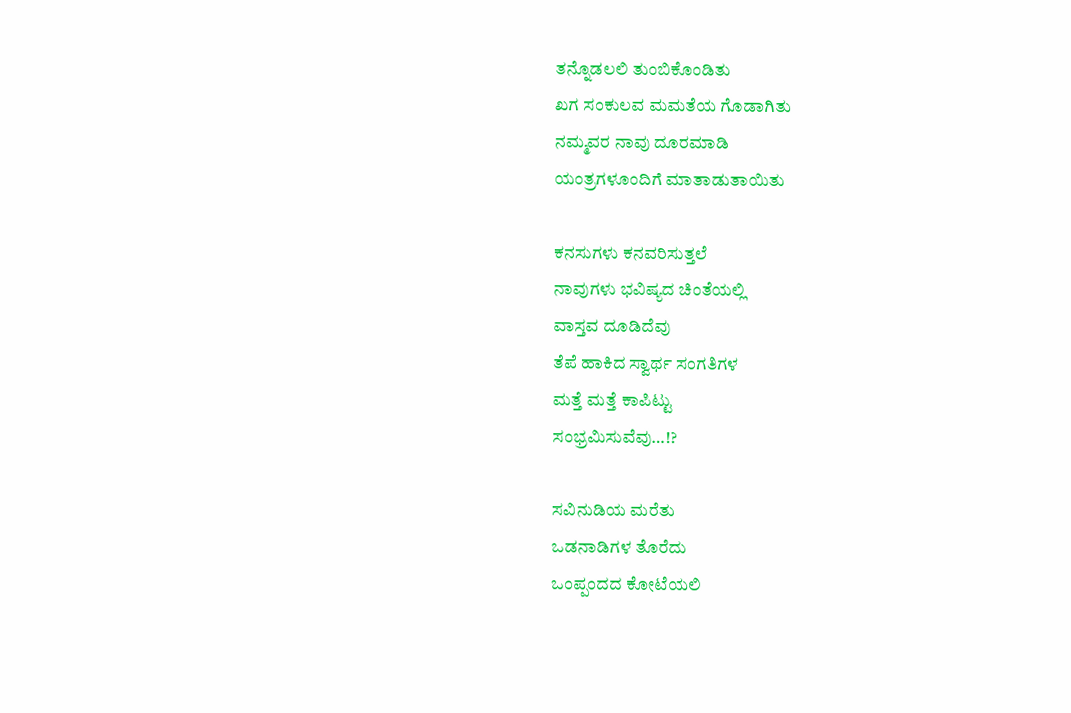ತನ್ನೊಡಲಲಿ ತುಂಬಿಕೊಂಡಿತು
ಖಗ ಸಂಕುಲವ ಮಮತೆಯ ಗೊಡಾಗಿತು
ನಮ್ಮವರ ನಾವು ದೂರಮಾಡಿ
ಯಂತ್ರಗಳೂಂದಿಗೆ ಮಾತಾಡುತಾಯಿತು

ಕನಸುಗಳು ಕನವರಿಸುತ್ತಲೆ
ನಾವುಗಳು ಭವಿಷ್ಯದ ಚಿಂತೆಯಲ್ಲಿ
ವಾಸ್ತವ ದೂಡಿದೆವು
ತೆಪೆ ಹಾಕಿದ ಸ್ವಾರ್ಥ ಸಂಗತಿಗಳ
ಮತ್ತೆ ಮತ್ತೆ ಕಾಪಿಟ್ಟು
ಸಂಭ್ರಮಿಸುವೆವು…!?

ಸವಿನುಡಿಯ ಮರೆತು
ಒಡನಾಡಿಗಳ ತೊರೆದು‌
ಒಂಪ್ಪಂದದ ಕೋಟೆಯಲಿ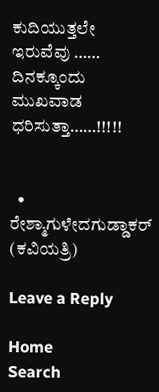ಕುದಿಯುತ್ತಲೇ ಇರುವೆವು ……
ದಿನಕ್ಕೂಂದು ಮುಖವಾಡ ಧರಿಸುತ್ತಾ……!!!!!


  • ರೇಶ್ಮಾಗುಳೇದಗುಡ್ಡಾಕರ್ (ಕವಿಯತ್ರಿ)

Leave a Reply

Home
Search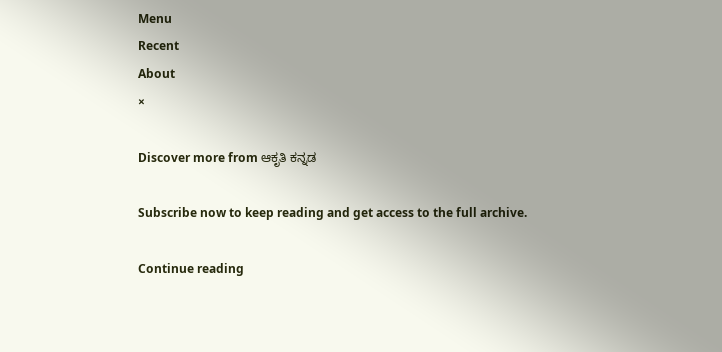Menu
Recent
About
×

Discover more from ಆಕೃತಿ ಕನ್ನಡ

Subscribe now to keep reading and get access to the full archive.

Continue reading